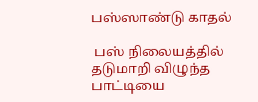பஸ்ஸாண்டு காதல்

 பஸ் நிலையத்தில் தடுமாறி விழுந்த பாட்டியை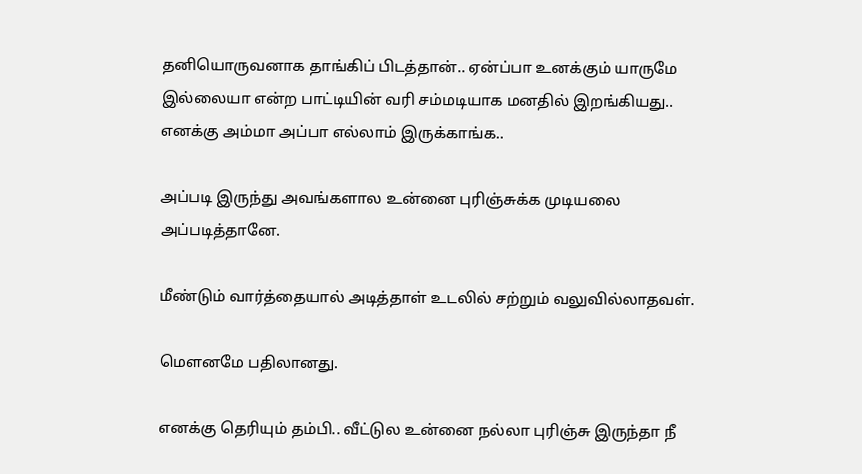தனியொருவனாக தாங்கிப் பிடத்தான்.. ஏன்ப்பா உனக்கும் யாருமே இல்லையா என்ற பாட்டியின் வரி சம்மடியாக மனதில் இறங்கியது.. எனக்கு அம்மா அப்பா எல்லாம் இருக்காங்க..

அப்படி இருந்து அவங்களால உன்னை புரிஞ்சுக்க முடியலை அப்படித்தானே.

மீண்டும் வார்த்தையால் அடித்தாள் உடலில் சற்றும் வலுவில்லாதவள்.

மெளனமே பதிலானது.

எனக்கு தெரியும் தம்பி.. வீட்டுல உன்னை நல்லா புரிஞ்சு இருந்தா நீ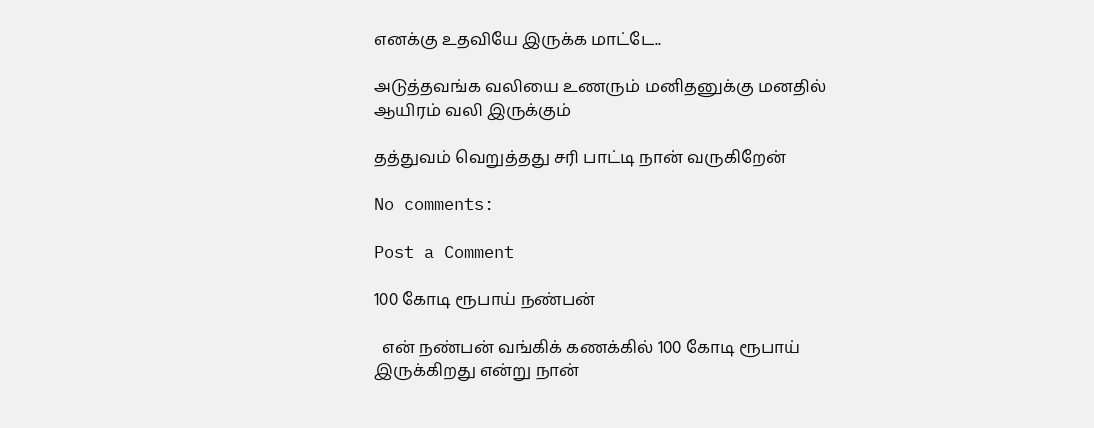எனக்கு உதவியே இருக்க மாட்டே..

அடுத்தவங்க வலியை உணரும் மனிதனுக்கு மனதில் ஆயிரம் வலி இருக்கும்

தத்துவம் வெறுத்தது சரி பாட்டி நான் வருகிறேன்

No comments:

Post a Comment

100 கோடி ரூபாய் நண்பன்

  என் நண்பன் வங்கிக் கணக்கில் 100 கோடி ரூபாய் இருக்கிறது என்று நான்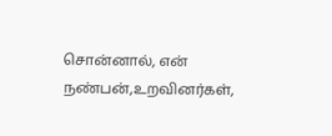சொன்னால், என் நண்பன்,உறவினர்கள்,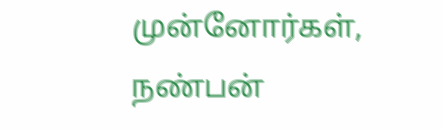முன்னோர்கள், நண்பன்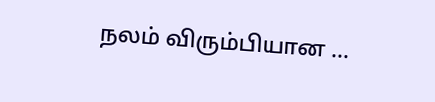நலம் விரும்பியான ...